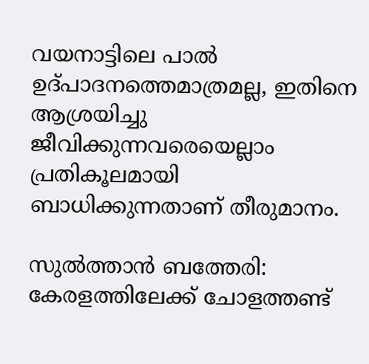വയനാട്ടിലെ പാൽ ഉദ്പാദനത്തെമാത്രമല്ല, ഇതിനെ ആശ്രയിച്ചു ജീവിക്കുന്നവരെയെല്ലാം പ്രതികൂലമായി ബാധിക്കുന്നതാണ് തീരുമാനം.

സുൽത്താൻ ബത്തേരി: കേരളത്തിലേക്ക് ചോളത്തണ്ട്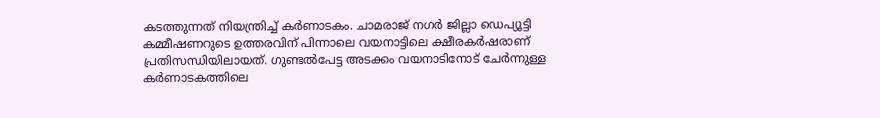കടത്തുന്നത് നിയന്ത്രിച്ച് കർണാടകം. ചാമരാജ് നഗർ ജില്ലാ ഡെപ്യൂട്ടി കമ്മീഷണറുടെ ഉത്തരവിന് പിന്നാലെ വയനാട്ടിലെ ക്ഷീരകർഷരാണ് പ്രതിസന്ധിയിലായത്. ഗുണ്ടൽപേട്ട അടക്കം വയനാടിനോട് ചേർന്നുള്ള കർണാടകത്തിലെ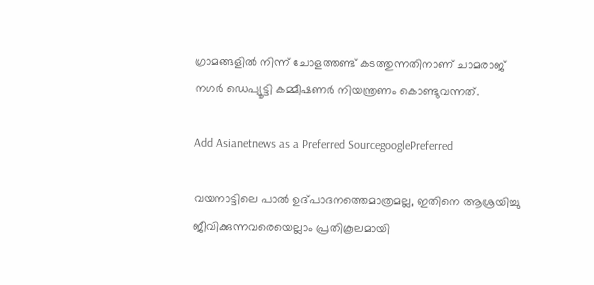ഗ്രാമങ്ങളിൽ നിന്ന് ചോളത്തണ്ട് കടത്തുന്നതിനാണ് ചാമരാജ് നഗർ ഡെപ്യൂട്ടി കമ്മീഷണർ നിയന്ത്രണം കൊണ്ടുവന്നത്.

Add Asianetnews as a Preferred SourcegooglePreferred

വയനാട്ടിലെ പാൽ ഉദ്പാദനത്തെമാത്രമല്ല, ഇതിനെ ആശ്രയിച്ചു ജീവിക്കുന്നവരെയെല്ലാം പ്രതികൂലമായി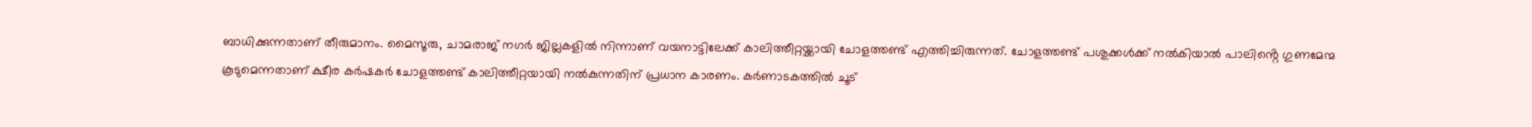ബാധിക്കുന്നതാണ് തീരുമാനം. മൈസൂരു, ചാമരാജ് നഗർ ജില്ലകളിൽ നിന്നാണ് വയനാട്ടിലേക്ക് കാലിത്തീറ്റയ്ക്കായി ചോളത്തണ്ട് എത്തിച്ചിരുന്നത്. ചോളത്തണ്ട് പശുക്കൾക്ക് നൽകിയാൽ പാലിൻ്റെ ഗുണമേന്മ കൂടുമെന്നതാണ് ക്ഷീര കർഷകർ ചോളത്തണ്ട് കാലിത്തീറ്റയായി നൽകുന്നതിന് പ്രധാന കാരണം. കർണാടകത്തിൽ ചൂട്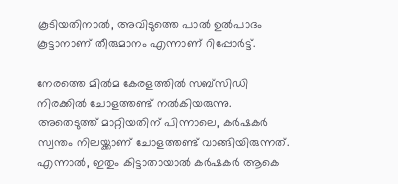കൂടിയതിനാൽ, അവിടുത്തെ പാൽ ഉൽപാദം കൂട്ടാനാണ് തീരുമാനം എന്നാണ് റിപ്പോർട്ട്.

നേരത്തെ മിൽമ കേരളത്തിൽ സബ്സിഡി നിരക്കിൽ ചോളത്തണ്ട് നൽകിയരുന്നു. അതെടുത്ത് മാറ്റിയതിന് പിന്നാലെ, കർഷകർ സ്വന്തം നിലയ്ക്കാണ് ചോളത്തണ്ട് വാങ്ങിയിരുന്നത്. എന്നാൽ, ഇതും കിട്ടാതായാൽ കർഷകർ ആകെ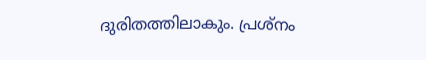ദുരിതത്തിലാകും. പ്രശ്നം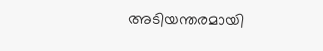അടിയന്തരമായി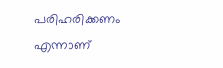പരിഹരിക്കണം എന്നാണ്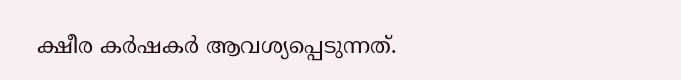ക്ഷീര കർഷകർ ആവശ്യപ്പെടുന്നത്.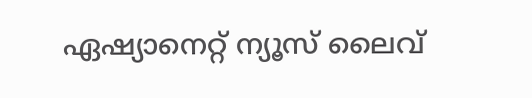ഏഷ്യാനെറ്റ് ന്യൂസ് ലൈവ്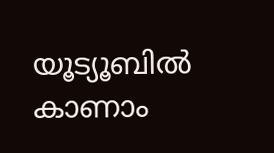യൂട്യൂബിൽ കാണാം